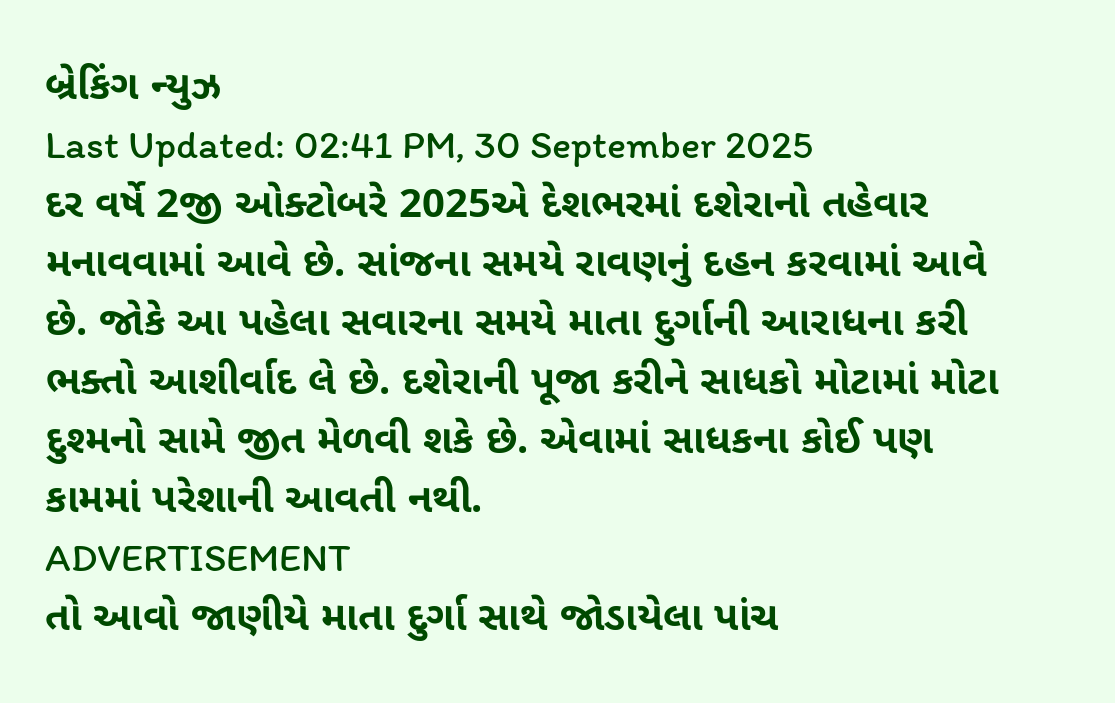બ્રેકિંગ ન્યુઝ
Last Updated: 02:41 PM, 30 September 2025
દર વર્ષે 2જી ઓક્ટોબરે 2025એ દેશભરમાં દશેરાનો તહેવાર મનાવવામાં આવે છે. સાંજના સમયે રાવણનું દહન કરવામાં આવે છે. જોકે આ પહેલા સવારના સમયે માતા દુર્ગાની આરાધના કરી ભક્તો આશીર્વાદ લે છે. દશેરાની પૂજા કરીને સાધકો મોટામાં મોટા દુશ્મનો સામે જીત મેળવી શકે છે. એવામાં સાધકના કોઈ પણ કામમાં પરેશાની આવતી નથી.
ADVERTISEMENT
તો આવો જાણીયે માતા દુર્ગા સાથે જોડાયેલા પાંચ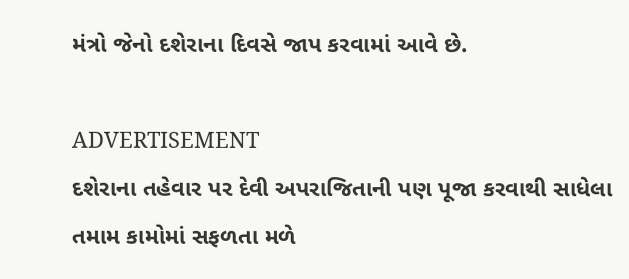મંત્રો જેનો દશેરાના દિવસે જાપ કરવામાં આવે છે.

ADVERTISEMENT
દશેરાના તહેવાર પર દેવી અપરાજિતાની પણ પૂજા કરવાથી સાધેલા તમામ કામોમાં સફળતા મળે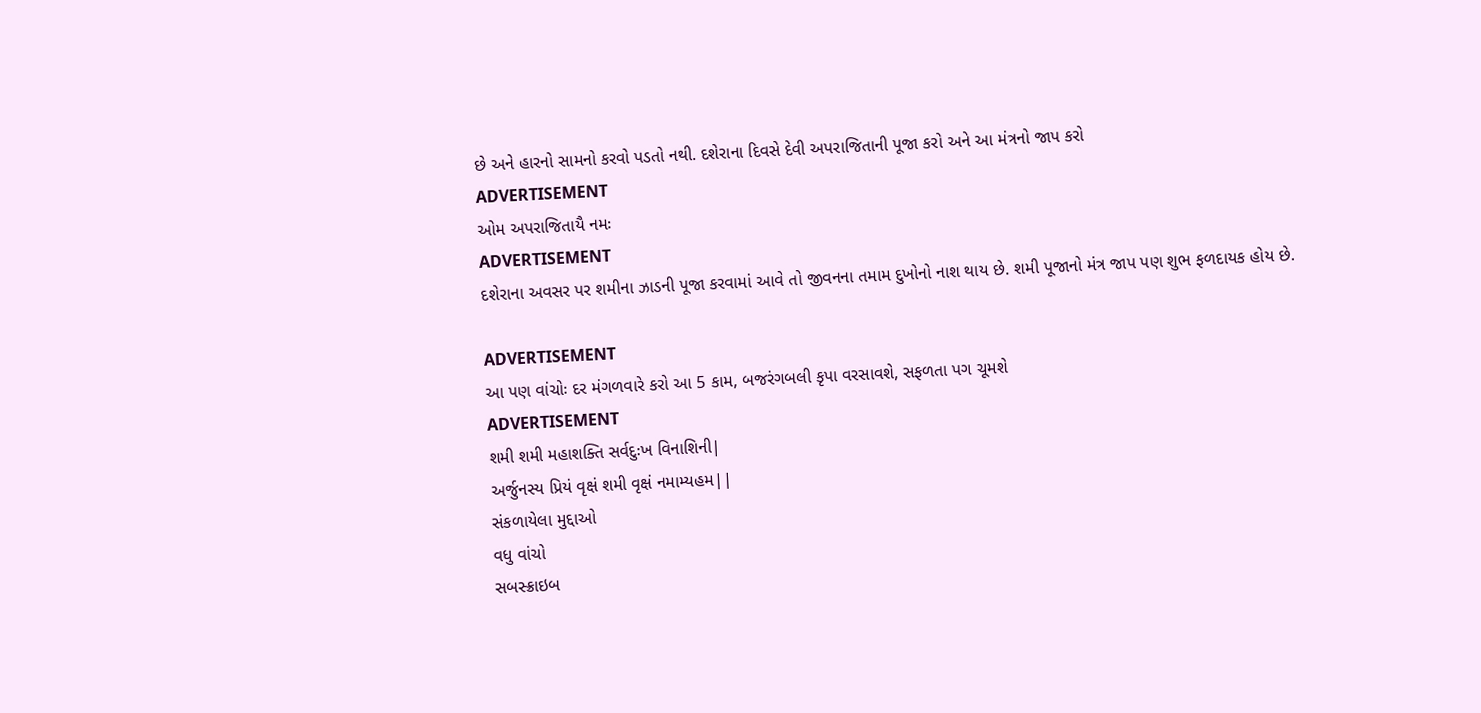છે અને હારનો સામનો કરવો પડતો નથી. દશેરાના દિવસે દેવી અપરાજિતાની પૂજા કરો અને આ મંત્રનો જાપ કરો
ADVERTISEMENT
ઓમ અપરાજિતાયૈ નમઃ
ADVERTISEMENT
દશેરાના અવસર પર શમીના ઝાડની પૂજા કરવામાં આવે તો જીવનના તમામ દુખોનો નાશ થાય છે. શમી પૂજાનો મંત્ર જાપ પણ શુભ ફળદાયક હોય છે.

ADVERTISEMENT
આ પણ વાંચોઃ દર મંગળવારે કરો આ 5 કામ, બજરંગબલી કૃપા વરસાવશે, સફળતા પગ ચૂમશે
ADVERTISEMENT
શમી શમી મહાશક્તિ સર્વદુઃખ વિનાશિની|
અર્જુનસ્ય પ્રિયં વૃક્ષં શમી વૃક્ષં નમામ્યહમ||
સંકળાયેલા મુદ્દાઓ
વધુ વાંચો
સબસ્ક્રાઇબ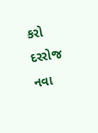કરો
દરરોજ નવા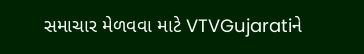સમાચાર મેળવવા માટે VTVGujaratiને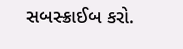સબસ્ક્રાઈબ કરો.